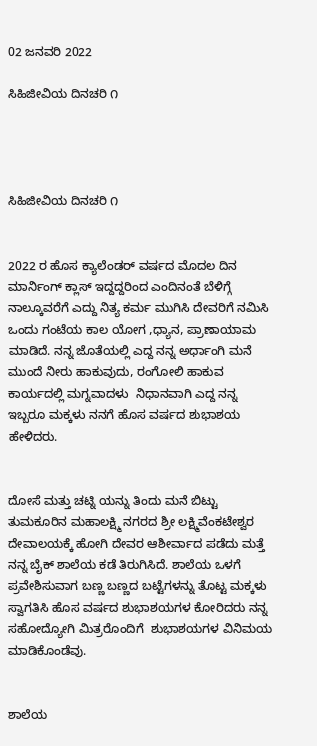02 ಜನವರಿ 2022

ಸಿಹಿಜೀವಿಯ ದಿನಚರಿ ೧




ಸಿಹಿಜೀವಿಯ ದಿನಚರಿ ೧


2022 ರ ಹೊಸ ಕ್ಯಾಲೆಂಡರ್ ವರ್ಷದ ಮೊದಲ ದಿನ ಮಾರ್ನಿಂಗ್ ಕ್ಲಾಸ್ ಇದ್ದದ್ದರಿಂದ ಎಂದಿನಂತೆ ಬೆಳಿಗ್ಗೆ  ನಾಲ್ಕೂವರೆಗೆ ಎದ್ದು ನಿತ್ಯ ಕರ್ಮ ಮುಗಿಸಿ ದೇವರಿಗೆ ನಮಿಸಿ ಒಂದು ಗಂಟೆಯ ಕಾಲ ಯೋಗ ,ಧ್ಯಾನ, ಪ್ರಾಣಾಯಾಮ ಮಾಡಿದೆ. ನನ್ನ ಜೊತೆಯಲ್ಲಿ ಎದ್ದ ನನ್ನ ಅರ್ಧಾಂಗಿ ಮನೆ ಮುಂದೆ ನೀರು ಹಾಕುವುದು, ರಂಗೋಲಿ ಹಾಕುವ ಕಾರ್ಯದಲ್ಲಿ ಮಗ್ನವಾದಳು  ನಿಧಾನವಾಗಿ ಎದ್ದ ನನ್ನ ಇಬ್ಬರೂ ಮಕ್ಕಳು ನನಗೆ ಹೊಸ ವರ್ಷದ ಶುಭಾಶಯ ಹೇಳಿದರು.


ದೋಸೆ ಮತ್ತು ಚಟ್ನಿ ಯನ್ನು ತಿಂದು ಮನೆ ಬಿಟ್ಟು ತುಮಕೂರಿನ ಮಹಾಲಕ್ಷ್ಮಿ ನಗರದ ಶ್ರೀ ಲಕ್ಷ್ಮಿವೆಂಕಟೇಶ್ವರ ದೇವಾಲಯಕ್ಕೆ ಹೋಗಿ ದೇವರ ಆಶೀರ್ವಾದ ಪಡೆದು ಮತ್ತೆ ನನ್ನ ಬೈಕ್ ಶಾಲೆಯ ಕಡೆ ತಿರುಗಿಸಿದೆ. ಶಾಲೆಯ ಒಳಗೆ ಪ್ರವೇಶಿಸುವಾಗ ಬಣ್ಣ ಬಣ್ಣದ ಬಟ್ಟೆಗಳನ್ನು ತೊಟ್ಟ ಮಕ್ಕಳು ಸ್ವಾಗತಿಸಿ ಹೊಸ ವರ್ಷದ ಶುಭಾಶಯಗಳ ಕೋರಿದರು ನನ್ನ ಸಹೋದ್ಯೋಗಿ ಮಿತ್ರರೊಂದಿಗೆ  ಶುಭಾಶಯಗಳ ವಿನಿಮಯ ಮಾಡಿಕೊಂಡೆವು.


ಶಾಲೆಯ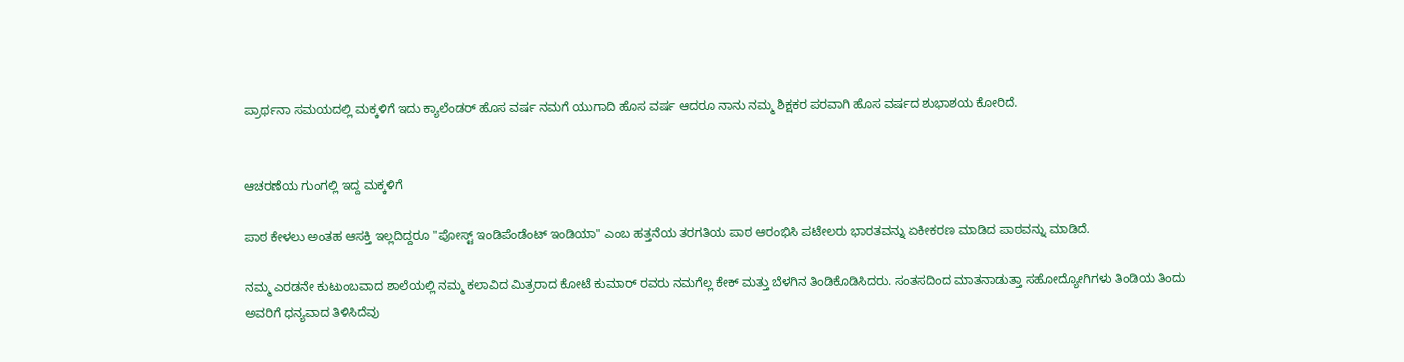ಪ್ರಾರ್ಥನಾ ಸಮಯದಲ್ಲಿ ಮಕ್ಕಳಿಗೆ ಇದು ಕ್ಯಾಲೆಂಡರ್ ಹೊಸ ವರ್ಷ ನಮಗೆ ಯುಗಾದಿ ಹೊಸ ವರ್ಷ ಆದರೂ ನಾನು ನಮ್ಮ ಶಿಕ್ಷಕರ ಪರವಾಗಿ ಹೊಸ ವರ್ಷದ ಶುಭಾಶಯ ಕೋರಿದೆ.


ಆಚರಣೆಯ ಗುಂಗಲ್ಲಿ ಇದ್ದ ಮಕ್ಕಳಿಗೆ

ಪಾಠ ಕೇಳಲು ಅಂತಹ ಆಸಕ್ತಿ ಇಲ್ಲದಿದ್ದರೂ "ಪೋಸ್ಟ್ ಇಂಡಿಪೆಂಡೆಂಟ್ ಇಂಡಿಯಾ" ಎಂಬ ಹತ್ತನೆಯ ತರಗತಿಯ ಪಾಠ ಆರಂಭಿಸಿ ಪಟೇಲರು ಭಾರತವನ್ನು ಏಕೀಕರಣ ಮಾಡಿದ ಪಾಠವನ್ನು ಮಾಡಿದೆ.

ನಮ್ಮ ಎರಡನೇ ಕುಟುಂಬವಾದ ಶಾಲೆಯಲ್ಲಿ ನಮ್ಮ ಕಲಾವಿದ ಮಿತ್ರರಾದ ಕೋಟೆ ಕುಮಾರ್ ರವರು ನಮಗೆಲ್ಲ ಕೇಕ್ ಮತ್ತು ಬೆಳಗಿನ ತಿಂಡಿಕೊಡಿಸಿದರು. ಸಂತಸದಿಂದ ಮಾತನಾಡುತ್ತಾ ಸಹೋದ್ಯೋಗಿಗಳು ತಿಂಡಿಯ ತಿಂದು ಅವರಿಗೆ ಧನ್ಯವಾದ ತಿಳಿಸಿದೆವು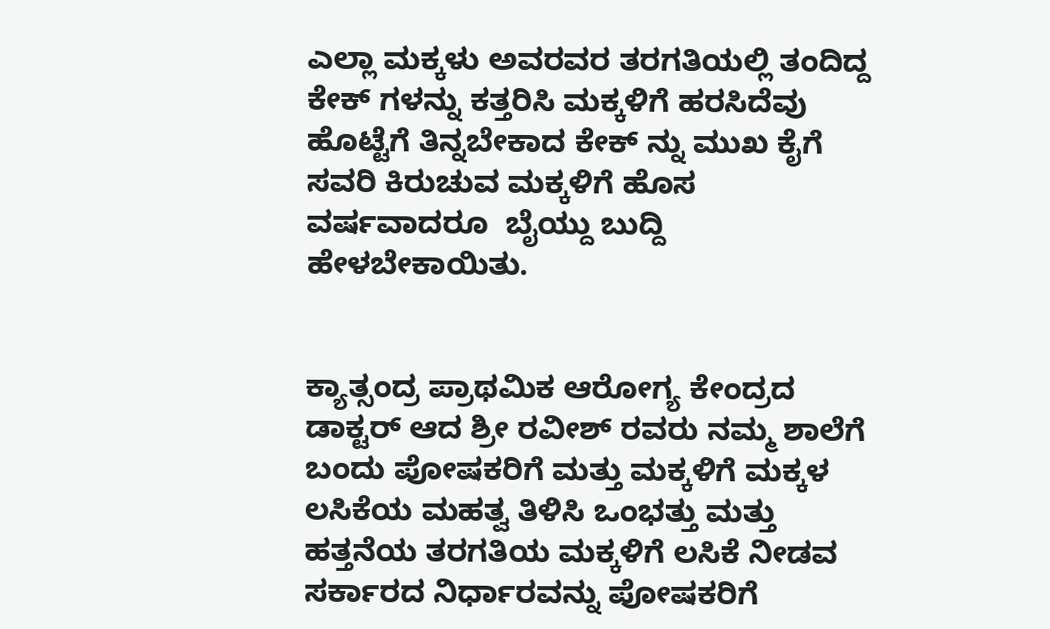ಎಲ್ಲಾ ಮಕ್ಕಳು ಅವರವರ ತರಗತಿಯಲ್ಲಿ ತಂದಿದ್ದ ಕೇಕ್ ಗಳನ್ನು ಕತ್ತರಿಸಿ ಮಕ್ಕಳಿಗೆ ಹರಸಿದೆವು ಹೊಟ್ಟೆಗೆ ತಿನ್ನಬೇಕಾದ ಕೇಕ್ ನ್ನು ಮುಖ ಕೈಗೆ ಸವರಿ ಕಿರುಚುವ ಮಕ್ಕಳಿಗೆ ಹೊಸ ವರ್ಷವಾದರೂ  ಬೈಯ್ದು ಬುದ್ದಿ ಹೇಳಬೇಕಾಯಿತು.


ಕ್ಯಾತ್ಸಂದ್ರ ಪ್ರಾಥಮಿಕ ಆರೋಗ್ಯ ಕೇಂದ್ರದ ಡಾಕ್ಟರ್ ಆದ ಶ್ರೀ ರವೀಶ್ ರವರು ನಮ್ಮ ಶಾಲೆಗೆ ಬಂದು ಪೋಷಕರಿಗೆ ಮತ್ತು ಮಕ್ಕಳಿಗೆ ಮಕ್ಕಳ ಲಸಿಕೆಯ ಮಹತ್ವ ತಿಳಿಸಿ ಒಂಭತ್ತು ಮತ್ತು ಹತ್ತನೆಯ ತರಗತಿಯ ಮಕ್ಕಳಿಗೆ ಲಸಿಕೆ ನೀಡವ ಸರ್ಕಾರದ ನಿರ್ಧಾರವನ್ನು ಪೋಷಕರಿಗೆ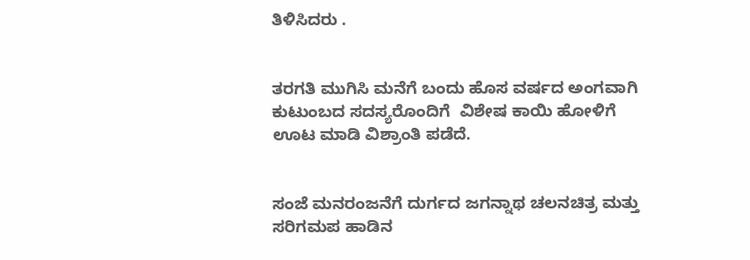ತಿಳಿಸಿದರು .


ತರಗತಿ ಮುಗಿಸಿ ಮನೆಗೆ ಬಂದು ಹೊಸ ವರ್ಷದ ಅಂಗವಾಗಿ ಕುಟುಂಬದ ಸದಸ್ಯರೊಂದಿಗೆ  ವಿಶೇಷ ಕಾಯಿ ಹೋಳಿಗೆ ಊಟ ಮಾಡಿ ವಿಶ್ರಾಂತಿ ಪಡೆದೆ.


ಸಂಜೆ ಮನರಂಜನೆಗೆ ದುರ್ಗದ ಜಗನ್ನಾಥ ಚಲನಚಿತ್ರ ಮತ್ತು ಸರಿಗಮಪ ಹಾಡಿನ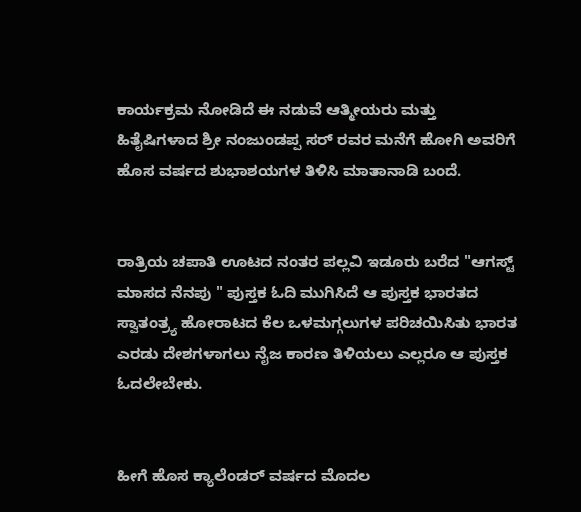ಕಾರ್ಯಕ್ರಮ ‌ನೋಡಿದೆ ಈ ನಡುವೆ ಆತ್ಮೀಯರು ಮತ್ತು ಹಿತೈಷಿಗಳಾದ ಶ್ರೀ ನಂಜುಂಡಪ್ಪ ಸರ್ ರವರ ‌ಮನೆಗೆ ಹೋಗಿ ಅವರಿಗೆ ಹೊಸ ವರ್ಷದ ಶುಭಾಶಯಗಳ ತಿಳಿಸಿ ಮಾತಾನಾಡಿ ಬಂದೆ.


ರಾತ್ರಿಯ ಚಪಾತಿ ಊಟದ ನಂತರ ಪಲ್ಲವಿ ಇಡೂರು ಬರೆದ "ಆಗಸ್ಟ್‌ ಮಾಸದ ನೆನಪು " ಪುಸ್ತಕ ಓದಿ ಮುಗಿಸಿದೆ ಆ ಪುಸ್ತಕ ಭಾರತದ ಸ್ವಾತಂತ್ರ್ಯ ಹೋರಾಟದ ಕೆಲ ಒಳಮಗ್ಗಲುಗಳ ಪರಿಚಯಿಸಿತು ಭಾರತ ಎರಡು ದೇಶಗಳಾಗಲು ನೈಜ ಕಾರಣ ತಿಳಿಯಲು ಎಲ್ಲರೂ ಆ ಪುಸ್ತಕ ಓದಲೇಬೇಕು.


ಹೀಗೆ ಹೊಸ ಕ್ಯಾಲೆಂಡರ್ ವರ್ಷದ ಮೊದಲ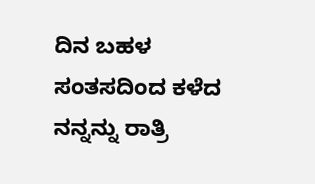ದಿನ ಬಹಳ ಸಂತಸದಿಂದ ಕಳೆದ ನನ್ನನ್ನು ರಾತ್ರಿ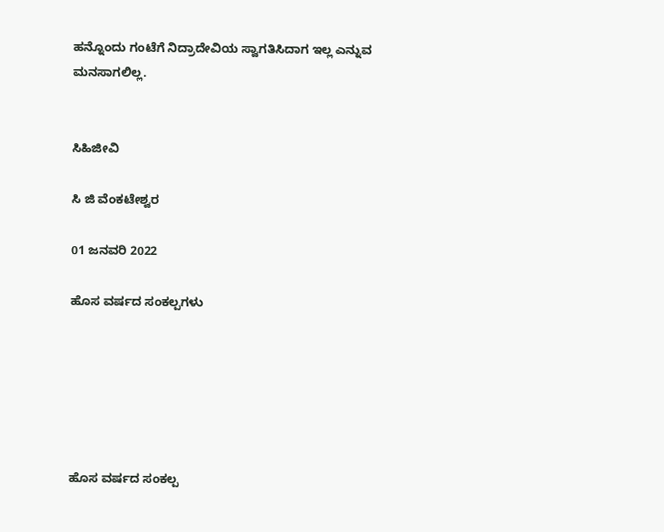ಹನ್ನೊಂದು ಗಂಟೆಗೆ ನಿದ್ರಾದೇವಿಯ ಸ್ವಾಗತಿಸಿದಾಗ ಇಲ್ಲ ಎನ್ನುವ ಮನಸಾಗಲಿಲ್ಲ.


ಸಿಹಿಜೀವಿ

ಸಿ ಜಿ ವೆಂಕಟೇಶ್ವರ

01 ಜನವರಿ 2022

ಹೊಸ ವರ್ಷದ ಸಂಕಲ್ಪಗಳು






ಹೊಸ ವರ್ಷದ ಸಂಕಲ್ಪ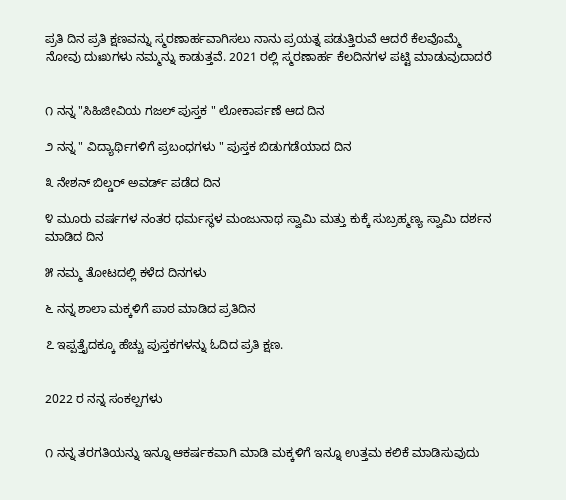ಪ್ರತಿ ದಿನ ಪ್ರತಿ ಕ್ಷಣವನ್ನು ಸ್ಮರಣಾರ್ಹವಾಗಿಸಲು ನಾನು ಪ್ರಯತ್ನ ಪಡುತ್ತಿರುವೆ ಆದರೆ ಕೆಲವೊಮ್ಮೆ ನೋವು ದುಃಖಗಳು ನಮ್ಮನ್ನು ಕಾಡುತ್ತವೆ. 2021 ರಲ್ಲಿ ಸ್ಮರಣಾರ್ಹ ಕೆಲದಿನಗಳ ಪಟ್ಟಿ ಮಾಡುವುದಾದರೆ


೧ ನನ್ನ "ಸಿಹಿಜೀವಿಯ ಗಜಲ್ ಪುಸ್ತಕ " ಲೋಕಾರ್ಪಣೆ ಆದ ದಿನ

೨ ನನ್ನ " ವಿದ್ಯಾರ್ಥಿಗಳಿಗೆ ಪ್ರಬಂಧಗಳು " ಪುಸ್ತಕ ಬಿಡುಗಡೆಯಾದ ದಿನ

೩ ನೇಶನ್ ಬಿಲ್ಡರ್ ಅವರ್ಡ್ ಪಡೆದ ದಿನ

೪ ಮೂರು ವರ್ಷಗಳ ನಂತರ ಧರ್ಮಸ್ಥಳ ಮಂಜುನಾಥ ಸ್ವಾಮಿ ಮತ್ತು ಕುಕ್ಕೆ ಸುಬ್ರಹ್ಮಣ್ಯ ಸ್ವಾಮಿ ದರ್ಶನ ಮಾಡಿದ ದಿನ

೫ ನಮ್ಮ ತೋಟದಲ್ಲಿ ಕಳೆದ ದಿನಗಳು

೬ ನನ್ನ ಶಾಲಾ ಮಕ್ಕಳಿಗೆ ಪಾಠ ಮಾಡಿದ ಪ್ರತಿದಿನ

೭ ಇಪ್ಪತ್ತೈದಕ್ಕೂ ಹೆಚ್ಚು ಪುಸ್ತಕಗಳನ್ನು ಓದಿದ ಪ್ರತಿ ಕ್ಷಣ.


2022 ರ ನನ್ನ ಸಂಕಲ್ಪಗಳು


೧ ನನ್ನ ತರಗತಿಯನ್ನು ಇನ್ನೂ ಆಕರ್ಷಕವಾಗಿ ಮಾಡಿ ಮಕ್ಕಳಿಗೆ ಇನ್ನೂ ಉತ್ತಮ ಕಲಿಕೆ ಮಾಡಿಸುವುದು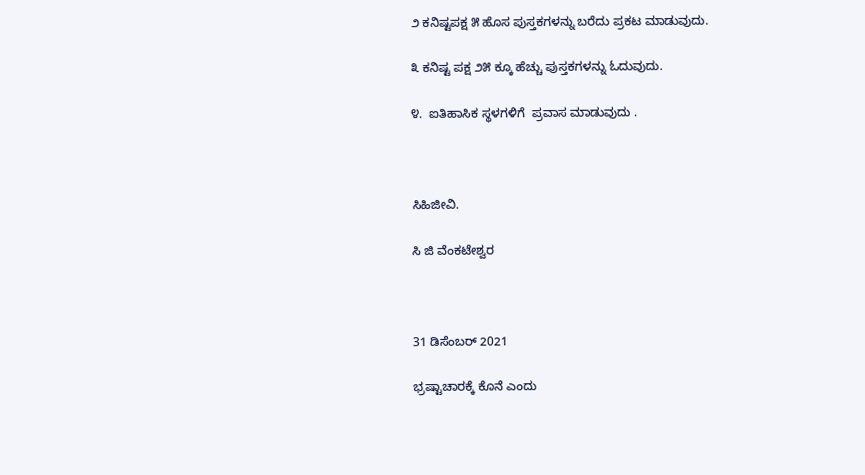೨ ಕನಿಷ್ಟಪಕ್ಷ ೫ ಹೊಸ ಪುಸ್ತಕಗಳನ್ನು ಬರೆದು ಪ್ರಕಟ ಮಾಡುವುದು.

೩ ಕನಿಷ್ಟ ಪಕ್ಷ ೨೫ ಕ್ಕೂ ಹೆಚ್ಚು ಪುಸ್ತಕಗಳನ್ನು ಓದುವುದು.

೪.  ಐತಿಹಾಸಿಕ ಸ್ಥಳಗಳಿಗೆ  ಪ್ರವಾಸ ಮಾಡುವುದು .



ಸಿಹಿಜೀವಿ.

ಸಿ ಜಿ ವೆಂಕಟೇಶ್ವರ



31 ಡಿಸೆಂಬರ್ 2021

ಭ್ರಷ್ಟಾಚಾರಕ್ಕೆ ಕೊನೆ ಎಂದು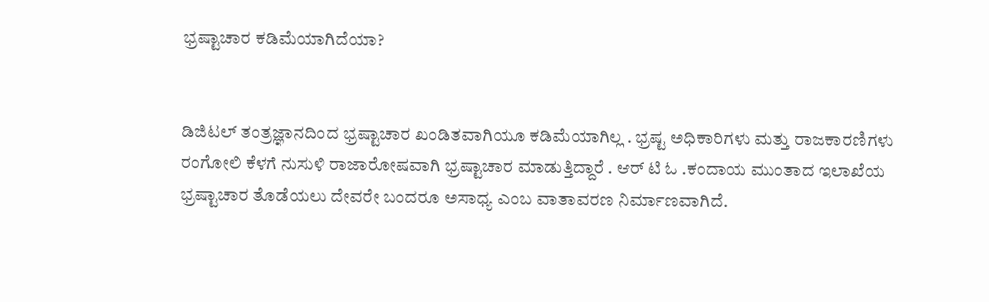ಭ್ರಷ್ಟಾಚಾರ ಕಡಿಮೆಯಾಗಿದೆಯಾ?


ಡಿಜಿಟಲ್‌ ತಂತ್ರಜ್ಞಾನದಿಂದ ಭ್ರಷ್ಟಾಚಾರ ಖಂಡಿತವಾಗಿಯೂ ಕಡಿಮೆಯಾಗಿಲ್ಲ . ಭ್ರಷ್ಟ ಅಧಿಕಾರಿಗಳು ಮತ್ತು ರಾಜಕಾರಣಿಗಳು ರಂಗೋಲಿ ಕೆಳಗೆ ನುಸುಳಿ ರಾಜಾರೋಷವಾಗಿ ಭ್ರಷ್ಟಾಚಾರ ಮಾಡುತ್ತಿದ್ದಾರೆ . ಆರ್ ಟಿ ಓ .ಕಂದಾಯ ಮುಂತಾದ ಇಲಾಖೆಯ ಭ್ರಷ್ಟಾಚಾರ ತೊಡೆಯಲು ದೇವರೇ ಬಂದರೂ ಅಸಾಧ್ಯ ಎಂಬ ವಾತಾವರಣ ನಿರ್ಮಾಣವಾಗಿದೆ.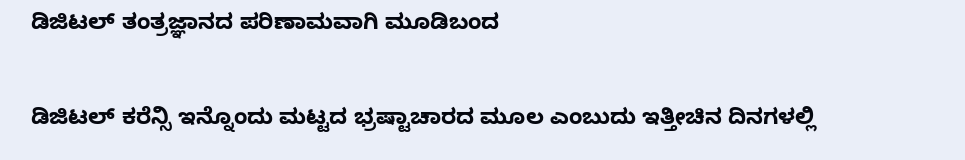ಡಿಜಿಟಲ್ ತಂತ್ರಜ್ಞಾನದ ಪರಿಣಾಮವಾಗಿ ಮೂಡಿಬಂದ

ಡಿಜಿಟಲ್ ಕರೆನ್ಸಿ ಇನ್ನೊಂದು ಮಟ್ಟದ ಭ್ರಷ್ಟಾಚಾರದ ಮೂಲ ಎಂಬುದು ಇತ್ತೀಚಿನ ದಿನಗಳಲ್ಲಿ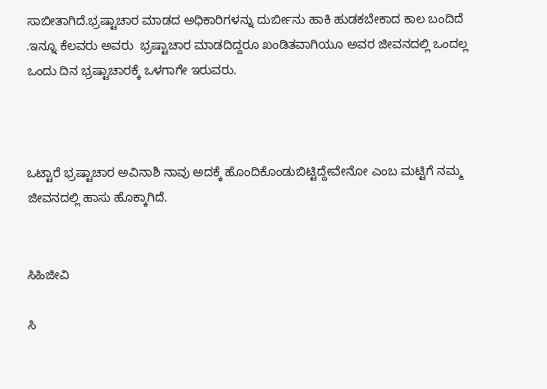ಸಾಬೀತಾಗಿದೆ.ಭ್ರಷ್ಟಾಚಾರ ಮಾಡದ ಅಧಿಕಾರಿಗಳನ್ನು ದುರ್ಬೀನು ಹಾಕಿ ಹುಡಕಬೇಕಾದ ಕಾಲ ಬಂದಿದೆ .ಇನ್ನೂ ಕೆಲವರು ಅವರು  ಭ್ರಷ್ಟಾಚಾರ ಮಾಡದಿದ್ದರೂ ಖಂಡಿತವಾಗಿಯೂ ಅವರ ಜೀವನದಲ್ಲಿ ಒಂದಲ್ಲ ಒಂದು ದಿನ ಭ್ರಷ್ಟಾಚಾರಕ್ಕೆ ಒಳಗಾಗೇ ಇರುವರು.



ಒಟ್ಟಾರೆ ಭ್ರಷ್ಟಾಚಾರ ಅವಿನಾಶಿ ನಾವು ಅದಕ್ಕೆ ಹೊಂದಿಕೊಂಡುಬಿಟ್ಟಿದ್ದೇವೇನೋ ಎಂಬ ಮಟ್ಟಿಗೆ ನಮ್ಮ ಜೀವನದಲ್ಲಿ ಹಾಸು ಹೊಕ್ಕಾಗಿದೆ.


ಸಿಹಿಜೀವಿ

ಸಿ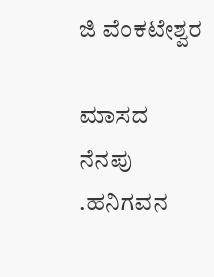ಜಿ ವೆಂಕಟೇಶ್ವರ

ಮಾಸದ ನೆನಪು .ಹನಿಗವನ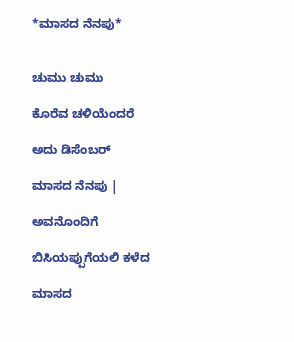*ಮಾಸದ ನೆನಪು*


ಚುಮು ಚುಮು

ಕೊರೆವ ಚಳಿಯೆಂದರೆ

ಅದು ಡಿಸೆಂಬರ್

ಮಾಸದ ನೆನಪು |

ಅವನೊಂದಿಗೆ

ಬಿಸಿಯಪ್ಪುಗೆಯಲಿ ಕಳೆದ

ಮಾಸದ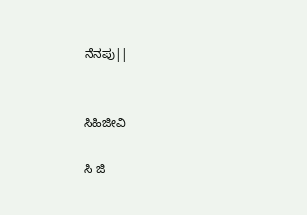ನೆನಪು||


ಸಿಹಿಜೀವಿ

ಸಿ ಜಿ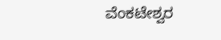ವೆಂಕಟೇಶ್ವರ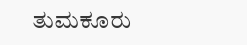ತುಮಕೂರು